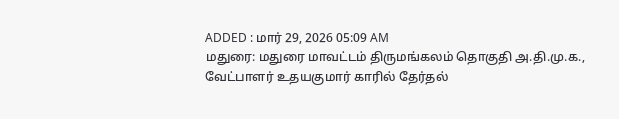ADDED : மார் 29, 2026 05:09 AM
மதுரை: மதுரை மாவட்டம் திருமங்கலம் தொகுதி அ.தி.மு.க., வேட்பாளர் உதயகுமார் காரில் தேர்தல்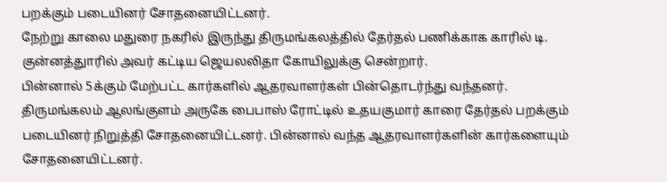பறக்கும் படையினர் சோதனையிட்டனர்.
நேற்று காலை மதுரை நகரில் இருந்து திருமங்கலத்தில் தேர்தல் பணிக்காக காரில் டி. குன்னத்துாரில் அவர் கட்டிய ஜெயலலிதா கோயிலுக்கு சென்றார்.
பின்னால் 5க்கும் மேற்பட்ட கார்களில் ஆதரவாளர்கள் பின்தொடர்ந்து வந்தனர்.
திருமங்கலம் ஆலங்குளம் அருகே பைபாஸ் ரோட்டில் உதயகுமார் காரை தேர்தல் பறக்கும் படையினர் நிறுத்தி சோதனையிட்டனர். பின்னால் வந்த ஆதரவாளர்களின் கார்களையும் சோதனையிட்டனர்.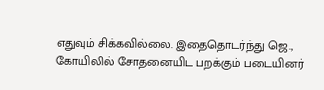எதுவும் சிக்கவில்லை. இதைதொடர்ந்து ஜெ., கோயிலில் சோதனையிட பறக்கும் படையினர்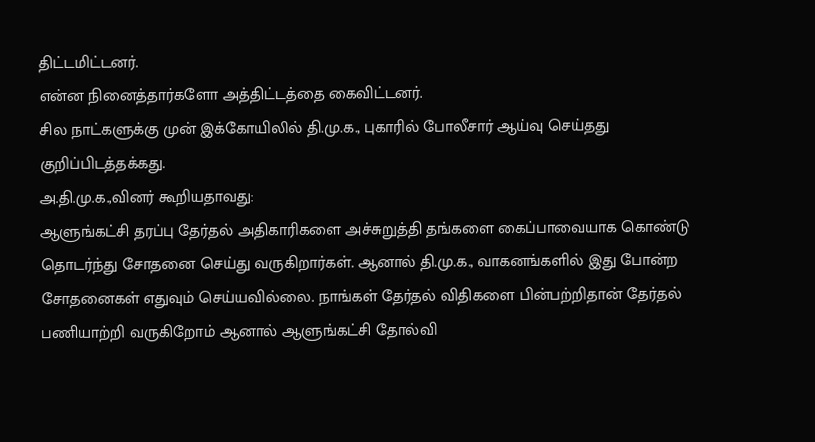திட்டமிட்டனர்.
என்ன நினைத்தார்களோ அத்திட்டத்தை கைவிட்டனர்.
சில நாட்களுக்கு முன் இக்கோயிலில் தி.மு.க., புகாரில் போலீசார் ஆய்வு செய்தது குறிப்பிடத்தக்கது.
அ.தி.மு.க.,வினர் கூறியதாவது:
ஆளுங்கட்சி தரப்பு தேர்தல் அதிகாரிகளை அச்சுறுத்தி தங்களை கைப்பாவையாக கொண்டு தொடர்ந்து சோதனை செய்து வருகிறார்கள். ஆனால் தி.மு.க., வாகனங்களில் இது போன்ற சோதனைகள் எதுவும் செய்யவில்லை. நாங்கள் தேர்தல் விதிகளை பின்பற்றிதான் தேர்தல் பணியாற்றி வருகிறோம் ஆனால் ஆளுங்கட்சி தோல்வி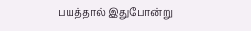பயத்தால் இதுபோன்று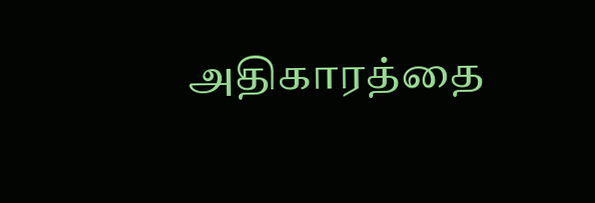அதிகாரத்தை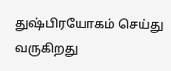துஷ்பிரயோகம் செய்து வருகிறது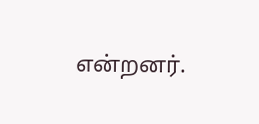என்றனர்.